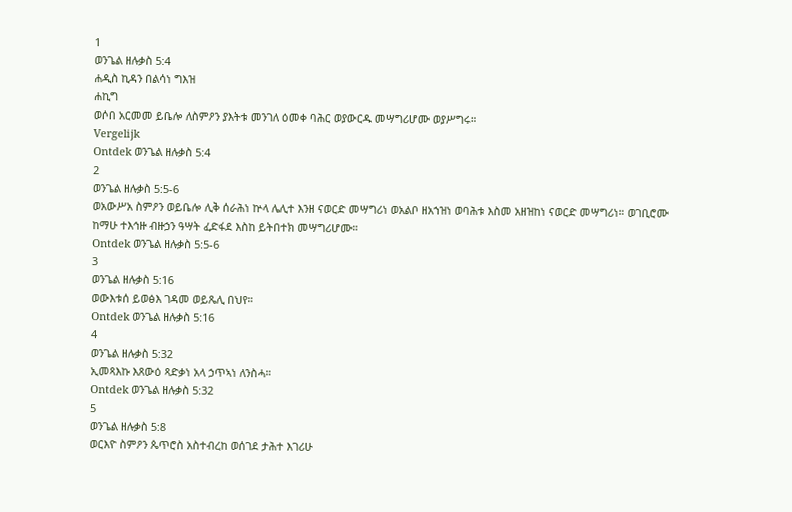1
ወንጌል ዘሉቃስ 5:4
ሐዲስ ኪዳን በልሳነ ግእዝ
ሐኪግ
ወሶበ አርመመ ይቤሎ ለስምዖን ያእትቱ መንገለ ዕመቀ ባሕር ወያውርዱ መሣግሪሆሙ ወያሥግሩ።
Vergelijk
Ontdek ወንጌል ዘሉቃስ 5:4
2
ወንጌል ዘሉቃስ 5:5-6
ወአውሥአ ስምዖን ወይቤሎ ሊቅ ሰራሕነ ኵላ ሌሊተ እንዘ ናወርድ መሣግሪነ ወአልቦ ዘአኀዝነ ወባሕቱ እስመ አዘዝከነ ናወርድ መሣግሪነ። ወገቢሮሙ ከማሁ ተእኅዙ ብዙኃን ዓሣት ፈድፋደ እስከ ይትበተክ መሣግሪሆሙ።
Ontdek ወንጌል ዘሉቃስ 5:5-6
3
ወንጌል ዘሉቃስ 5:16
ወውእቱሰ ይወፅእ ገዳመ ወይጼሊ በህየ።
Ontdek ወንጌል ዘሉቃስ 5:16
4
ወንጌል ዘሉቃስ 5:32
ኢመጻእኩ እጸውዕ ጻድቃነ አላ ኃጥኣነ ለንስሓ።
Ontdek ወንጌል ዘሉቃስ 5:32
5
ወንጌል ዘሉቃስ 5:8
ወርእዮ ስምዖን ጴጥሮስ አስተብረከ ወሰገደ ታሕተ እገሪሁ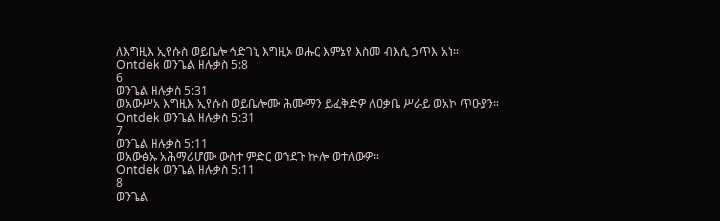ለእግዚእ ኢየሱስ ወይቤሎ ኅድገኒ እግዚኦ ወሑር እምኔየ እስመ ብእሲ ኃጥእ አነ።
Ontdek ወንጌል ዘሉቃስ 5:8
6
ወንጌል ዘሉቃስ 5:31
ወአውሥአ እግዚእ ኢየሱስ ወይቤሎሙ ሕሙማን ይፈቅድዎ ለዐቃቤ ሥራይ ወአኮ ጥዑያን።
Ontdek ወንጌል ዘሉቃስ 5:31
7
ወንጌል ዘሉቃስ 5:11
ወአውፅኡ አሕማሪሆሙ ውስተ ምድር ወኀደጉ ኵሎ ወተለውዎ።
Ontdek ወንጌል ዘሉቃስ 5:11
8
ወንጌል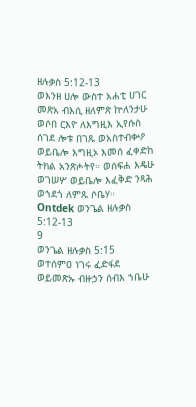ዘሉቃስ 5:12-13
ወእንዘ ሀሎ ውስተ አሐቲ ሀገር መጽአ ብእሲ ዘለምጽ ኵለንታሁ ወሶበ ርእዮ ለእግዚእ ኢየሱስ ሰገደ ሎቱ በገጹ ወአስተብቍዖ ወይቤሎ እግዚኦ እመሰ ፈቀድከ ትክል አንጽሖትየ። ወሰፍሐ እዴሁ ወገሠሦ ወይቤሎ እፈቅድ ንጻሕ ወኀደጎ ለምጹ ሶቤሃ።
Ontdek ወንጌል ዘሉቃስ 5:12-13
9
ወንጌል ዘሉቃስ 5:15
ወተሰምዐ ነገሩ ፈድፋደ ወይመጽኡ ብዙኃን ሰብእ ኀቤሁ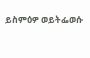ይስምዕዎ ወይትፌወሱ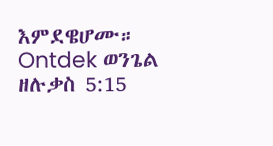እምደዌሆሙ።
Ontdek ወንጌል ዘሉቃስ 5:15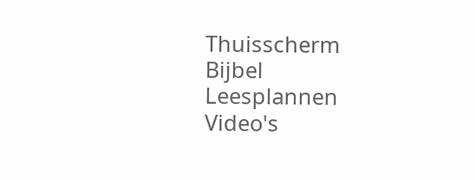Thuisscherm
Bijbel
Leesplannen
Video's